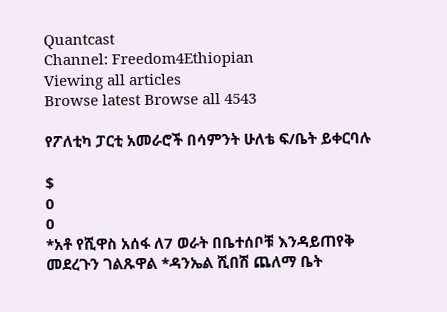Quantcast
Channel: Freedom4Ethiopian
Viewing all articles
Browse latest Browse all 4543

የፖለቲካ ፓርቲ አመራሮች በሳምንት ሁለቴ ፍ/ቤት ይቀርባሉ

$
0
0
*አቶ የሺዋስ አሰፋ ለ7 ወራት በቤተሰቦቹ እንዳይጠየቅ መደረጉን ገልጹዋል *ዳንኤል ሺበሽ ጨለማ ቤት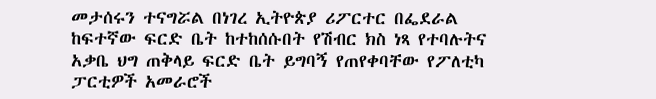መታሰሩን ተናግሯል በነገረ ኢትዮጵያ ሪፖርተር በፌደራል ከፍተኛው ፍርድ ቤት ከተከሰሱበት የሽብር ክስ ነጻ የተባሉትና አቃቤ ህግ ጠቅላይ ፍርድ ቤት ይግባኝ የጠየቀባቸው የፖለቲካ ፓርቲዎች አመራሮች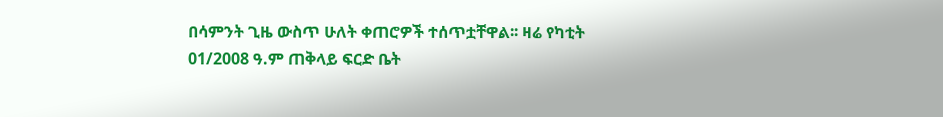በሳምንት ጊዜ ውስጥ ሁለት ቀጠሮዎች ተሰጥቷቸዋል፡፡ ዛሬ የካቲት 01/2008 ዓ.ም ጠቅላይ ፍርድ ቤት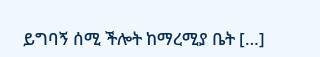ይግባኝ ሰሚ ችሎት ከማረሚያ ቤት […]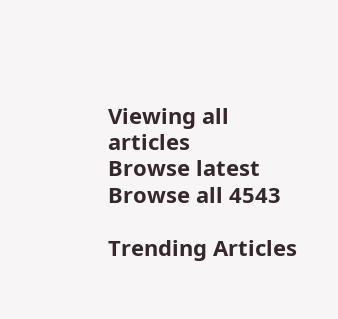Viewing all articles
Browse latest Browse all 4543

Trending Articles